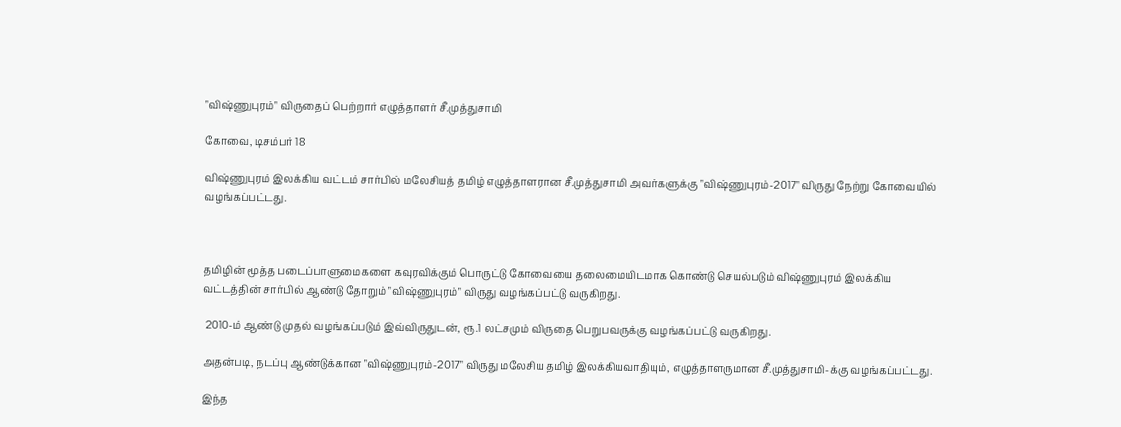"விஷ்ணுபுரம்" விருதைப் பெற்றார் எழுத்தாளர் சீ.முத்துசாமி

கோவை, டிசம்பர் 18

விஷ்ணுபுரம் இலக்கிய வட்டம் சார்பில் மலேசியத் தமிழ் எழுத்தாளரான சீ.முத்துசாமி அவர்களுக்கு "விஷ்ணுபுரம்-2017" விருது நேற்று கோவையில் வழங்கப்பட்டது.



தமிழின் மூத்த படைப்பாளுமைகளை கவுரவிக்கும் பொருட்டு கோவையை தலைமையிடமாக கொண்டு செயல்படும் விஷ்ணுபுரம் இலக்கிய வட்டத்தின் சார்பில் ஆண்டு தோறும் "விஷ்ணுபுரம்" விருது வழங்கப்பட்டு வருகிறது.

 2010-ம் ஆண்டு முதல் வழங்கப்படும் இவ்விருதுடன், ரூ.1 லட்சமும் விருதை பெறுபவருக்கு வழங்கப்பட்டு வருகிறது.

அதன்படி, நடப்பு ஆண்டுக்கான "விஷ்ணுபுரம்-2017" விருது மலேசிய தமிழ் இலக்கியவாதியும், எழுத்தாளருமான சீ.முத்துசாமி-க்கு வழங்கப்பட்டது.

இந்த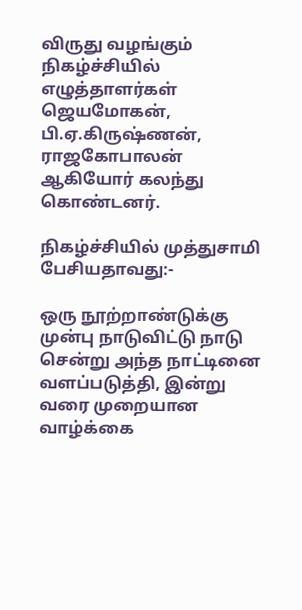விருது வழங்கும் நிகழ்ச்சியில் எழுத்தாளர்கள் ஜெயமோகன், பி.ஏ.கிருஷ்ணன், ராஜகோபாலன் ஆகியோர் கலந்து கொண்டனர்.

நிகழ்ச்சியில் முத்துசாமி பேசியதாவது:-

ஒரு நூற்றாண்டுக்கு முன்பு நாடுவிட்டு நாடு சென்று அந்த நாட்டினை வளப்படுத்தி, இன்று வரை முறையான வாழ்க்கை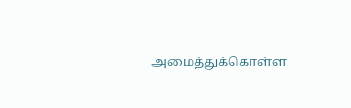அமைத்துக்கொள்ள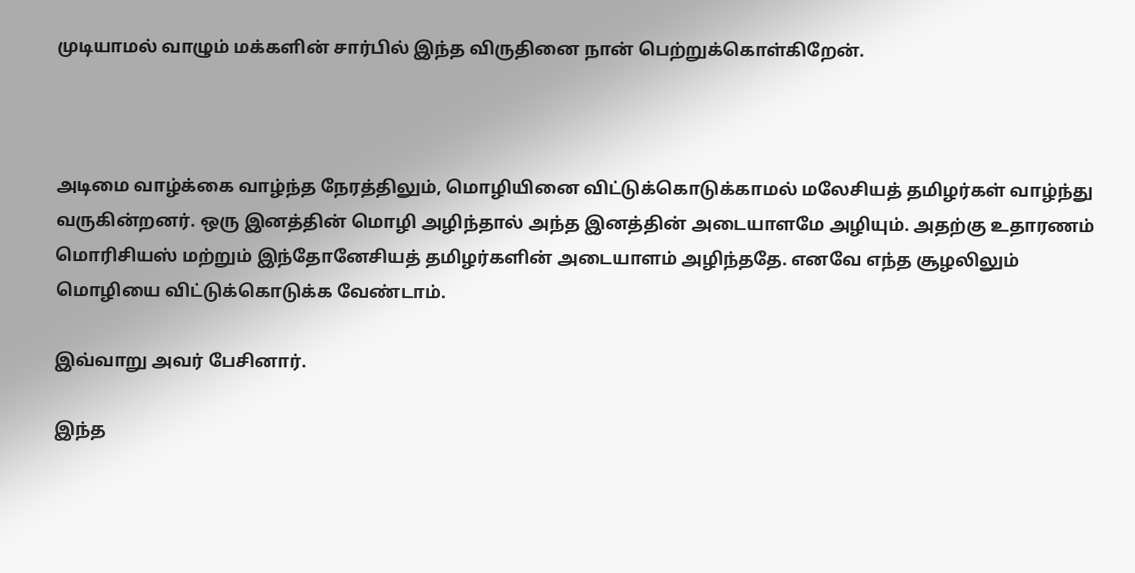முடியாமல் வாழும் மக்களின் சார்பில் இந்த விருதினை நான் பெற்றுக்கொள்கிறேன்.



அடிமை வாழ்க்கை வாழ்ந்த நேரத்திலும், மொழியினை விட்டுக்கொடுக்காமல் மலேசியத் தமிழர்கள் வாழ்ந்து வருகின்றனர். ஒரு இனத்தின் மொழி அழிந்தால் அந்த இனத்தின் அடையாளமே அழியும். அதற்கு உதாரணம் மொரிசியஸ் மற்றும் இந்தோனேசியத் தமிழர்களின் அடையாளம் அழிந்ததே. எனவே எந்த சூழலிலும் மொழியை விட்டுக்கொடுக்க வேண்டாம்.

இவ்வாறு அவர் பேசினார்.

இந்த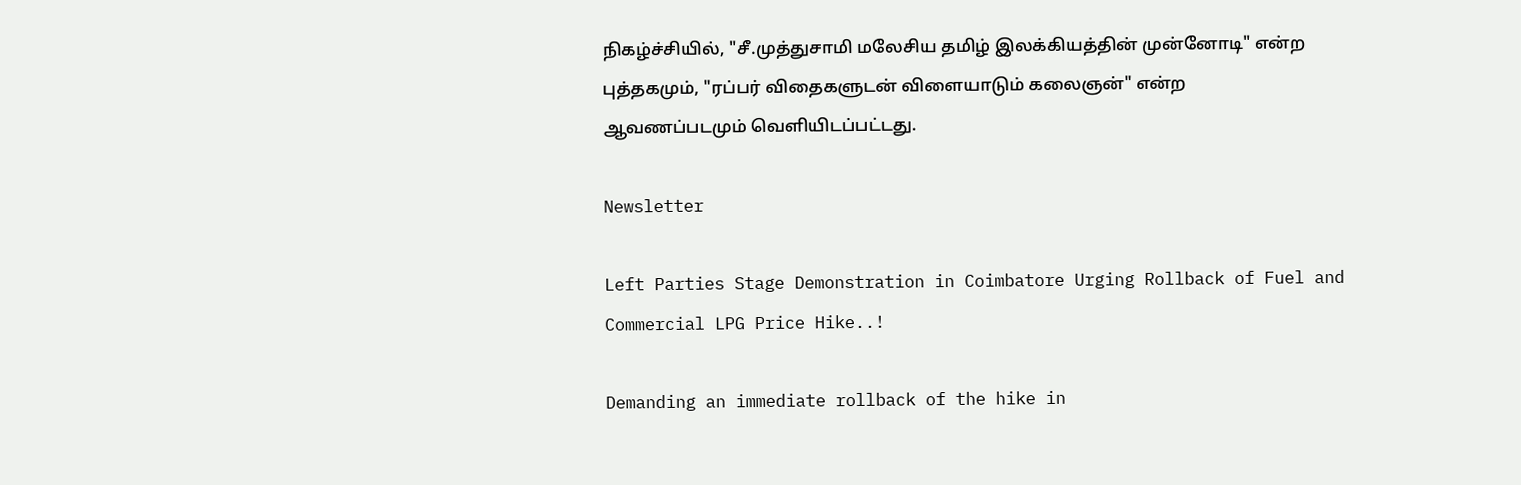நிகழ்ச்சியில், "சீ.முத்துசாமி மலேசிய தமிழ் இலக்கியத்தின் முன்னோடி" என்ற புத்தகமும், "ரப்பர் விதைகளுடன் விளையாடும் கலைஞன்" என்ற ஆவணப்படமும் வெளியிடப்பட்டது.

Newsletter

Left Parties Stage Demonstration in Coimbatore Urging Rollback of Fuel and Commercial LPG Price Hike..!

Demanding an immediate rollback of the hike in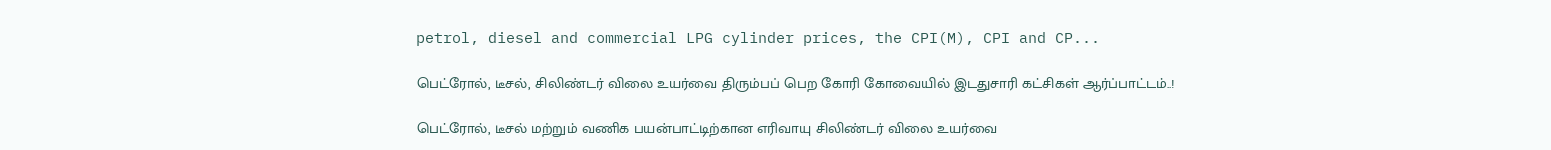petrol, diesel and commercial LPG cylinder prices, the CPI(M), CPI and CP...

பெட்ரோல், டீசல், சிலிண்டர் விலை உயர்வை திரும்பப் பெற கோரி கோவையில் இடதுசாரி கட்சிகள் ஆர்ப்பாட்டம்..!

பெட்ரோல், டீசல் மற்றும் வணிக பயன்பாட்டிற்கான எரிவாயு சிலிண்டர் விலை உயர்வை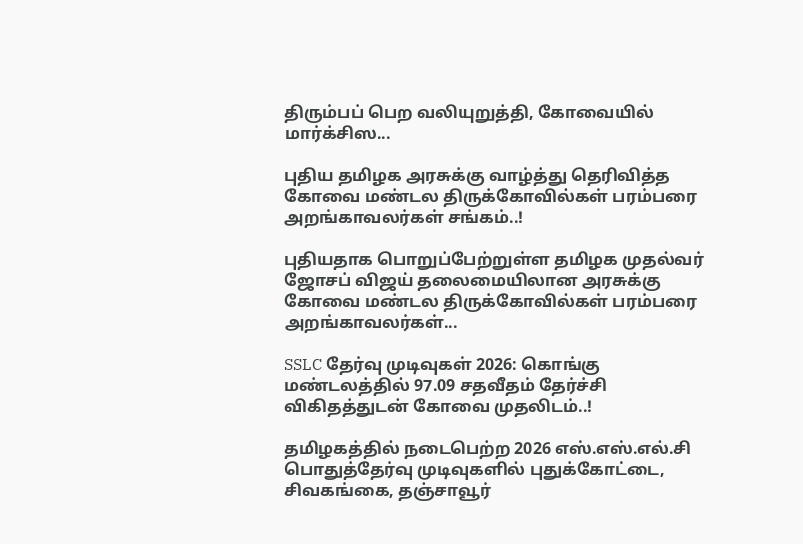திரும்பப் பெற வலியுறுத்தி, கோவையில் மார்க்சிஸ...

புதிய தமிழக அரசுக்கு வாழ்த்து தெரிவித்த கோவை மண்டல திருக்கோவில்கள் பரம்பரை அறங்காவலர்கள் சங்கம்..!

புதியதாக பொறுப்பேற்றுள்ள தமிழக முதல்வர் ஜோசப் விஜய் தலைமையிலான அரசுக்கு கோவை மண்டல திருக்கோவில்கள் பரம்பரை அறங்காவலர்கள்...

SSLC தேர்வு முடிவுகள் 2026: கொங்கு மண்டலத்தில் 97.09 சதவீதம் தேர்ச்சி விகிதத்துடன் கோவை முதலிடம்..!

தமிழகத்தில் நடைபெற்ற 2026 எஸ்.எஸ்.எல்.சி பொதுத்தேர்வு முடிவுகளில் புதுக்கோட்டை, சிவகங்கை, தஞ்சாவூர்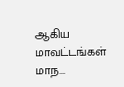ஆகிய மாவட்டங்கள் மாந...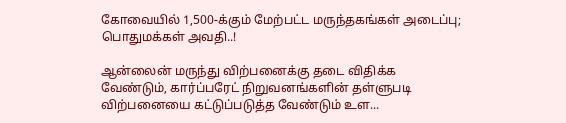கோவையில் 1,500-க்கும் மேற்பட்ட மருந்தகங்கள் அடைப்பு; பொதுமக்கள் அவதி..!

ஆன்லைன் மருந்து விற்பனைக்கு தடை விதிக்க வேண்டும், கார்ப்பரேட் நிறுவனங்களின் தள்ளுபடி விற்பனையை கட்டுப்படுத்த வேண்டும் உள...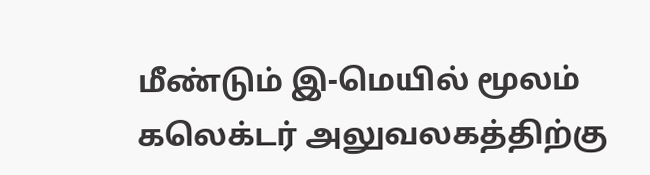மீண்டும் இ-மெயில் மூலம் கலெக்டர் அலுவலகத்திற்கு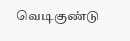வெடிகுண்டு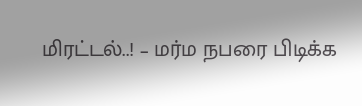மிரட்டல்..! – மர்ம நபரை பிடிக்க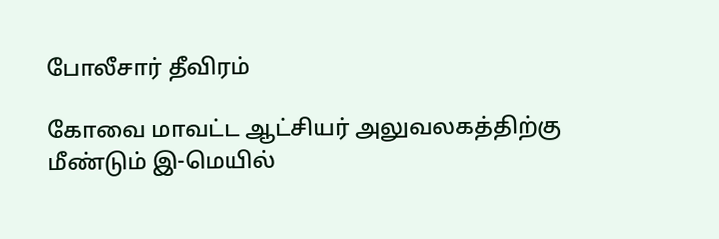போலீசார் தீவிரம்

கோவை மாவட்ட ஆட்சியர் அலுவலகத்திற்கு மீண்டும் இ-மெயில்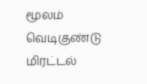மூலம் வெடிகுண்டு மிரட்டல்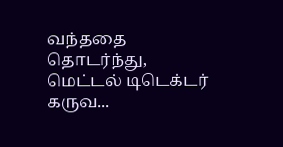வந்ததை தொடர்ந்து, மெட்டல் டிடெக்டர் கருவ...